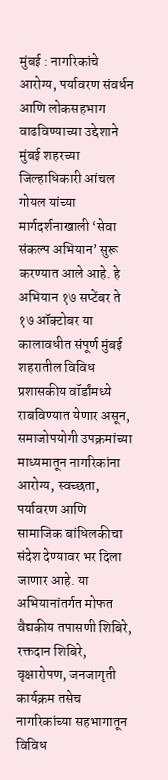मुंबई : नागरिकांचे आरोग्य, पर्यावरण संवर्धन आणि लोकसहभाग वाढविण्याच्या उद्देशाने मुंबई शहरच्या जिल्हाधिकारी आंचल गोयल यांच्या मार्गदर्शनाखाली ‘सेवा संकल्प अभियान’ सुरू करण्यात आले आहे. हे अभियान १७ सप्टेंबर ते १७ ऑक्टोबर या कालावधीत संपूर्ण मुंबई शहरातील विविध प्रशासकीय वॉर्डांमध्ये राबविण्यात येणार असून, समाजोपयोगी उपक्रमांच्या माध्यमातून नागरिकांना आरोग्य, स्वच्छता, पर्यावरण आणि सामाजिक बांधिलकीचा संदेश देण्यावर भर दिला जाणार आहे. या अभियानांतर्गत मोफत वैद्यकीय तपासणी शिबिरे, रक्तदान शिबिरे, वृक्षारोपण, जनजागृती कार्यक्रम तसेच नागरिकांच्या सहभागातून विविध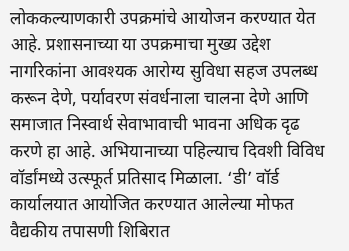लोककल्याणकारी उपक्रमांचे आयोजन करण्यात येत आहे. प्रशासनाच्या या उपक्रमाचा मुख्य उद्देश नागरिकांना आवश्यक आरोग्य सुविधा सहज उपलब्ध करून देणे, पर्यावरण संवर्धनाला चालना देणे आणि समाजात निस्वार्थ सेवाभावाची भावना अधिक दृढ करणे हा आहे. अभियानाच्या पहिल्याच दिवशी विविध वॉर्डांमध्ये उत्स्फूर्त प्रतिसाद मिळाला. ‘डी’ वॉर्ड कार्यालयात आयोजित करण्यात आलेल्या मोफत वैद्यकीय तपासणी शिबिरात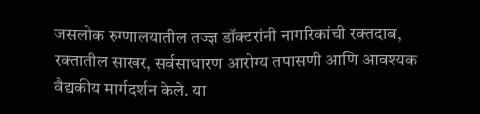जसलोक रुग्णालयातील तज्ज्ञ डॉक्टरांनी नागरिकांची रक्तदाब, रक्तातील साखर, सर्वसाधारण आरोग्य तपासणी आणि आवश्यक वैद्यकीय मार्गदर्शन केले. या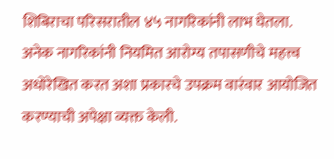शिबिराचा परिसरातील ४५ नागरिकांनी लाभ घेतला. अनेक नागरिकांनी नियमित आरोग्य तपासणीचे महत्त्व अधोरेखित करत अशा प्रकारचे उपक्रम वारंवार आयोजित करण्याची अपेक्षा व्यक्त केली.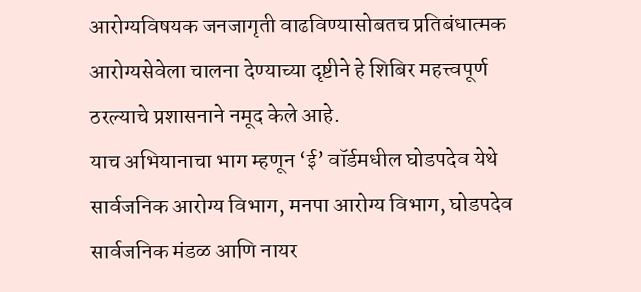आरोग्यविषयक जनजागृती वाढविण्यासोबतच प्रतिबंधात्मक आरोग्यसेवेला चालना देण्याच्या दृष्टीने हे शिबिर महत्त्वपूर्ण ठरल्याचे प्रशासनाने नमूद केले आहे.
याच अभियानाचा भाग म्हणून ‘ई’ वॉर्डमधील घोडपदेव येथे सार्वजनिक आरोग्य विभाग, मनपा आरोग्य विभाग, घोडपदेव सार्वजनिक मंडळ आणि नायर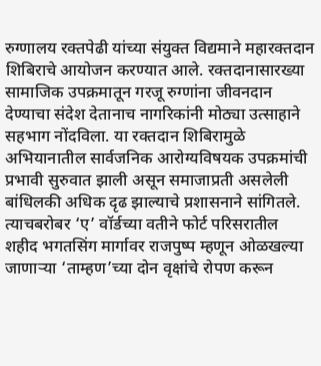रुग्णालय रक्तपेढी यांच्या संयुक्त विद्यमाने महारक्तदान शिबिराचे आयोजन करण्यात आले. रक्तदानासारख्या सामाजिक उपक्रमातून गरजू रुग्णांना जीवनदान देण्याचा संदेश देतानाच नागरिकांनी मोठ्या उत्साहाने सहभाग नोंदविला. या रक्तदान शिबिरामुळे अभियानातील सार्वजनिक आरोग्यविषयक उपक्रमांची प्रभावी सुरुवात झाली असून समाजाप्रती असलेली बांधिलकी अधिक दृढ झाल्याचे प्रशासनाने सांगितले. त्याचबरोबर ‘ए’ वॉर्डच्या वतीने फोर्ट परिसरातील शहीद भगतसिंग मार्गावर राजपुष्प म्हणून ओळखल्या जाणाऱ्या ‘ताम्हण’च्या दोन वृक्षांचे रोपण करून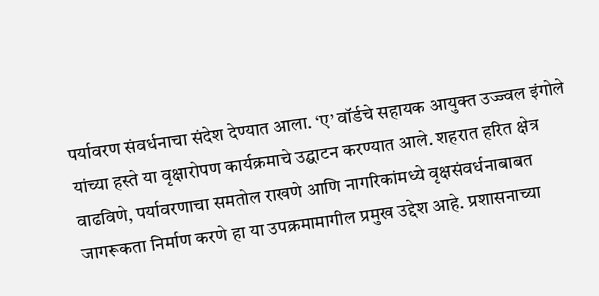पर्यावरण संवर्धनाचा संदेश देण्यात आला. ‘ए’ वॉर्डचे सहायक आयुक्त उज्ज्वल इंगोले यांच्या हस्ते या वृक्षारोपण कार्यक्रमाचे उद्घाटन करण्यात आले. शहरात हरित क्षेत्र वाढविणे, पर्यावरणाचा समतोल राखणे आणि नागरिकांमध्ये वृक्षसंवर्धनाबाबत जागरूकता निर्माण करणे हा या उपक्रमामागील प्रमुख उद्देश आहे. प्रशासनाच्या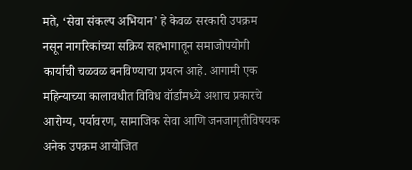मते, ‘सेवा संकल्प अभियान’ हे केवळ सरकारी उपक्रम नसून नागरिकांच्या सक्रिय सहभागातून समाजोपयोगी कार्याची चळवळ बनविण्याचा प्रयत्न आहे. आगामी एक महिन्याच्या कालावधीत विविध वॉर्डांमध्ये अशाच प्रकारचे आरोग्य, पर्यावरण, सामाजिक सेवा आणि जनजागृतीविषयक अनेक उपक्रम आयोजित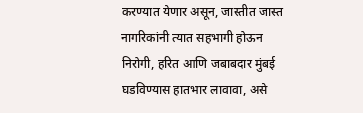करण्यात येणार असून, जास्तीत जास्त नागरिकांनी त्यात सहभागी होऊन निरोगी, हरित आणि जबाबदार मुंबई घडविण्यास हातभार लावावा, असे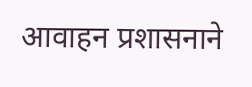आवाहन प्रशासनाने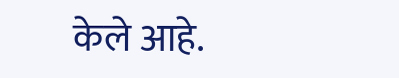केले आहे.